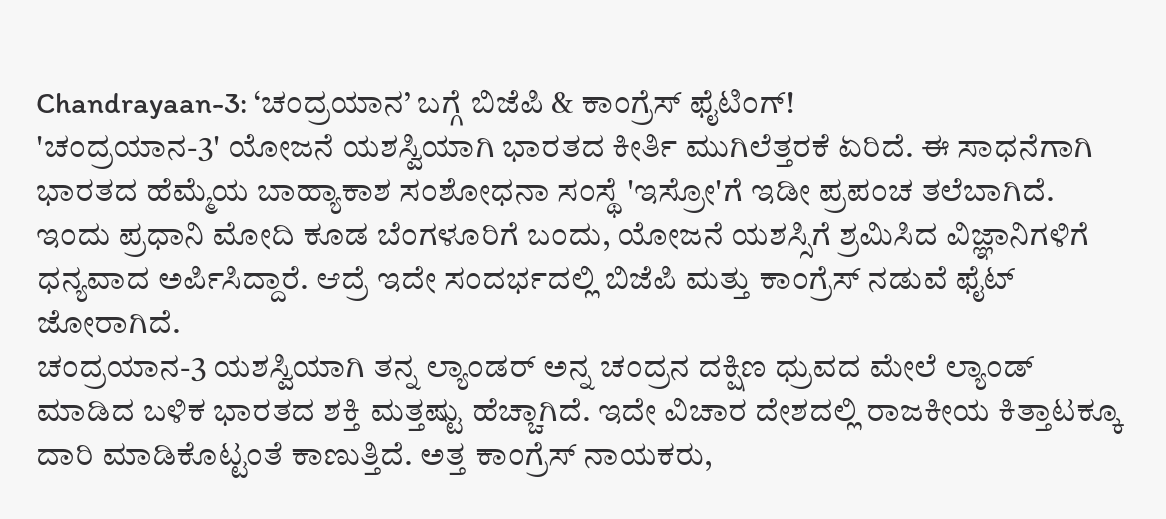Chandrayaan-3: ‘ಚಂದ್ರಯಾನ’ ಬಗ್ಗೆ ಬಿಜೆಪಿ & ಕಾಂಗ್ರೆಸ್ ಫೈಟಿಂಗ್!
'ಚಂದ್ರಯಾನ-3' ಯೋಜನೆ ಯಶಸ್ವಿಯಾಗಿ ಭಾರತದ ಕೀರ್ತಿ ಮುಗಿಲೆತ್ತರಕೆ ಏರಿದೆ. ಈ ಸಾಧನೆಗಾಗಿ ಭಾರತದ ಹೆಮ್ಮೆಯ ಬಾಹ್ಯಾಕಾಶ ಸಂಶೋಧನಾ ಸಂಸ್ಥೆ 'ಇಸ್ರೋ'ಗೆ ಇಡೀ ಪ್ರಪಂಚ ತಲೆಬಾಗಿದೆ. ಇಂದು ಪ್ರಧಾನಿ ಮೋದಿ ಕೂಡ ಬೆಂಗಳೂರಿಗೆ ಬಂದು, ಯೋಜನೆ ಯಶಸ್ಸಿಗೆ ಶ್ರಮಿಸಿದ ವಿಜ್ಞಾನಿಗಳಿಗೆ ಧನ್ಯವಾದ ಅರ್ಪಿಸಿದ್ದಾರೆ. ಆದ್ರೆ ಇದೇ ಸಂದರ್ಭದಲ್ಲಿ ಬಿಜೆಪಿ ಮತ್ತು ಕಾಂಗ್ರೆಸ್ ನಡುವೆ ಫೈಟ್ ಜೋರಾಗಿದೆ.
ಚಂದ್ರಯಾನ-3 ಯಶಸ್ವಿಯಾಗಿ ತನ್ನ ಲ್ಯಾಂಡರ್ ಅನ್ನ ಚಂದ್ರನ ದಕ್ಷಿಣ ಧ್ರುವದ ಮೇಲೆ ಲ್ಯಾಂಡ್ ಮಾಡಿದ ಬಳಿಕ ಭಾರತದ ಶಕ್ತಿ ಮತ್ತಷ್ಟು ಹೆಚ್ಚಾಗಿದೆ. ಇದೇ ವಿಚಾರ ದೇಶದಲ್ಲಿ ರಾಜಕೀಯ ಕಿತ್ತಾಟಕ್ಕೂ ದಾರಿ ಮಾಡಿಕೊಟ್ಟಂತೆ ಕಾಣುತ್ತಿದೆ. ಅತ್ತ ಕಾಂಗ್ರೆಸ್ ನಾಯಕರು,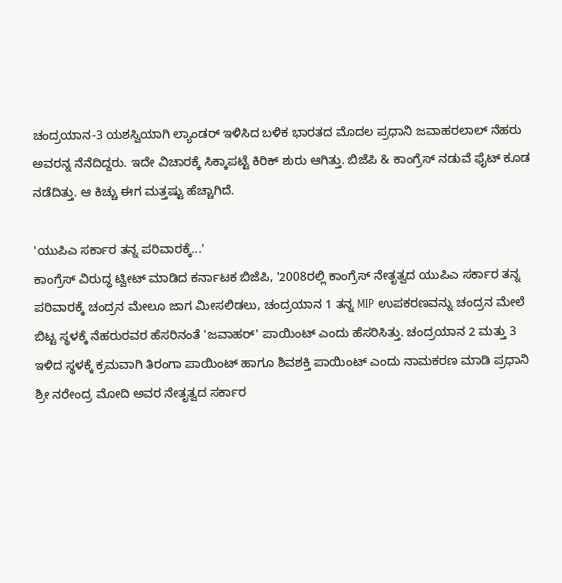ಚಂದ್ರಯಾನ-3 ಯಶಸ್ವಿಯಾಗಿ ಲ್ಯಾಂಡರ್ ಇಳಿಸಿದ ಬಳಿಕ ಭಾರತದ ಮೊದಲ ಪ್ರಧಾನಿ ಜವಾಹರಲಾಲ್ ನೆಹರು ಅವರನ್ನ ನೆನೆದಿದ್ದರು. ಇದೇ ವಿಚಾರಕ್ಕೆ ಸಿಕ್ಕಾಪಟ್ಟೆ ಕಿರಿಕ್ ಶುರು ಆಗಿತ್ತು. ಬಿಜೆಪಿ & ಕಾಂಗ್ರೆಸ್ ನಡುವೆ ಫೈಟ್ ಕೂಡ ನಡೆದಿತ್ತು. ಆ ಕಿಚ್ಚು ಈಗ ಮತ್ತಷ್ಟು ಹೆಚ್ಚಾಗಿದೆ.

'ಯುಪಿಎ ಸರ್ಕಾರ ತನ್ನ ಪರಿವಾರಕ್ಕೆ...'
ಕಾಂಗ್ರೆಸ್ ವಿರುದ್ಧ ಟ್ವೀಟ್ ಮಾಡಿದ ಕರ್ನಾಟಕ ಬಿಜೆಪಿ, '2008ರಲ್ಲಿ ಕಾಂಗ್ರೆಸ್ ನೇತೃತ್ವದ ಯುಪಿಎ ಸರ್ಕಾರ ತನ್ನ ಪರಿವಾರಕ್ಕೆ ಚಂದ್ರನ ಮೇಲೂ ಜಾಗ ಮೀಸಲಿಡಲು, ಚಂದ್ರಯಾನ 1 ತನ್ನ MIP ಉಪಕರಣವನ್ನು ಚಂದ್ರನ ಮೇಲೆ ಬಿಟ್ಟ ಸ್ಥಳಕ್ಕೆ ನೆಹರುರವರ ಹೆಸರಿನಂತೆ 'ಜವಾಹರ್' ಪಾಯಿಂಟ್ ಎಂದು ಹೆಸರಿಸಿತ್ತು. ಚಂದ್ರಯಾನ 2 ಮತ್ತು 3 ಇಳಿದ ಸ್ಥಳಕ್ಕೆ ಕ್ರಮವಾಗಿ ತಿರಂಗಾ ಪಾಯಿಂಟ್ ಹಾಗೂ ಶಿವಶಕ್ತಿ ಪಾಯಿಂಟ್ ಎಂದು ನಾಮಕರಣ ಮಾಡಿ ಪ್ರಧಾನಿ ಶ್ರೀ ನರೇಂದ್ರ ಮೋದಿ ಅವರ ನೇತೃತ್ವದ ಸರ್ಕಾರ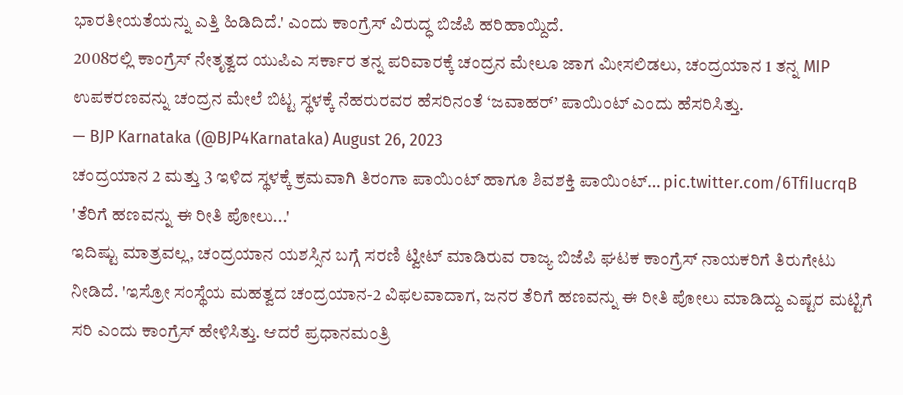ಭಾರತೀಯತೆಯನ್ನು ಎತ್ತಿ ಹಿಡಿದಿದೆ.' ಎಂದು ಕಾಂಗ್ರೆಸ್ ವಿರುದ್ಧ ಬಿಜೆಪಿ ಹರಿಹಾಯ್ದಿದೆ.
2008ರಲ್ಲಿ ಕಾಂಗ್ರೆಸ್ ನೇತೃತ್ವದ ಯುಪಿಎ ಸರ್ಕಾರ ತನ್ನ ಪರಿವಾರಕ್ಕೆ ಚಂದ್ರನ ಮೇಲೂ ಜಾಗ ಮೀಸಲಿಡಲು, ಚಂದ್ರಯಾನ 1 ತನ್ನ MIP ಉಪಕರಣವನ್ನು ಚಂದ್ರನ ಮೇಲೆ ಬಿಟ್ಟ ಸ್ಥಳಕ್ಕೆ ನೆಹರುರವರ ಹೆಸರಿನಂತೆ ‘ಜವಾಹರ್’ ಪಾಯಿಂಟ್ ಎಂದು ಹೆಸರಿಸಿತ್ತು.
— BJP Karnataka (@BJP4Karnataka) August 26, 2023
ಚಂದ್ರಯಾನ 2 ಮತ್ತು 3 ಇಳಿದ ಸ್ಥಳಕ್ಕೆ ಕ್ರಮವಾಗಿ ತಿರಂಗಾ ಪಾಯಿಂಟ್ ಹಾಗೂ ಶಿವಶಕ್ತಿ ಪಾಯಿಂಟ್… pic.twitter.com/6TfiIucrqB
'ತೆರಿಗೆ ಹಣವನ್ನು ಈ ರೀತಿ ಪೋಲು...'
ಇದಿಷ್ಟು ಮಾತ್ರವಲ್ಲ, ಚಂದ್ರಯಾನ ಯಶಸ್ಸಿನ ಬಗ್ಗೆ ಸರಣಿ ಟ್ವೀಟ್ ಮಾಡಿರುವ ರಾಜ್ಯ ಬಿಜೆಪಿ ಘಟಕ ಕಾಂಗ್ರೆಸ್ ನಾಯಕರಿಗೆ ತಿರುಗೇಟು ನೀಡಿದೆ. 'ಇಸ್ರೋ ಸಂಸ್ಥೆಯ ಮಹತ್ವದ ಚಂದ್ರಯಾನ-2 ವಿಫಲವಾದಾಗ, ಜನರ ತೆರಿಗೆ ಹಣವನ್ನು ಈ ರೀತಿ ಪೋಲು ಮಾಡಿದ್ದು ಎಷ್ಟರ ಮಟ್ಟಿಗೆ ಸರಿ ಎಂದು ಕಾಂಗ್ರೆಸ್ ಹೇಳಿಸಿತ್ತು. ಆದರೆ ಪ್ರಧಾನಮಂತ್ರಿ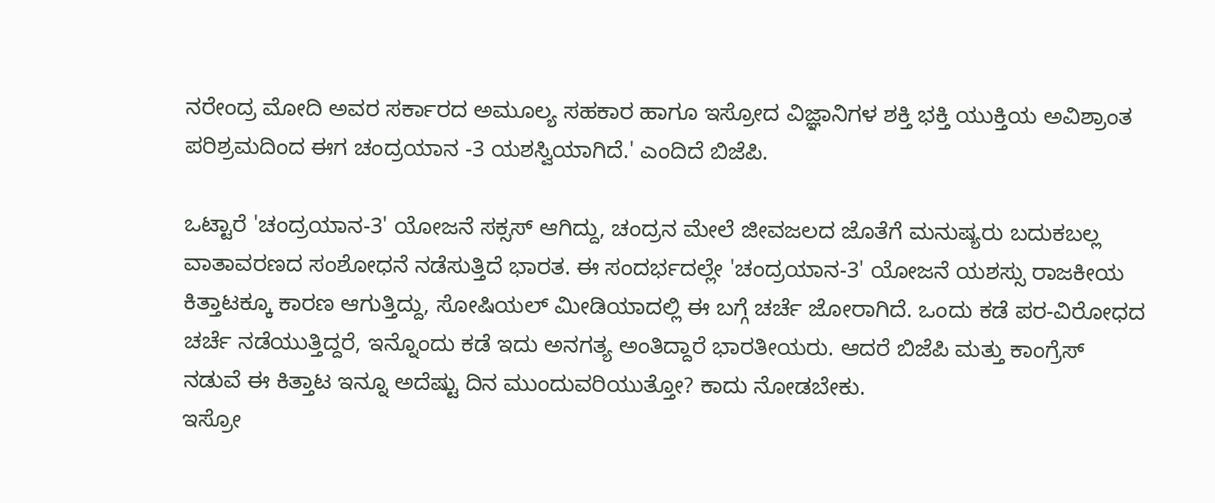ನರೇಂದ್ರ ಮೋದಿ ಅವರ ಸರ್ಕಾರದ ಅಮೂಲ್ಯ ಸಹಕಾರ ಹಾಗೂ ಇಸ್ರೋದ ವಿಜ್ಞಾನಿಗಳ ಶಕ್ತಿ ಭಕ್ತಿ ಯುಕ್ತಿಯ ಅವಿಶ್ರಾಂತ ಪರಿಶ್ರಮದಿಂದ ಈಗ ಚಂದ್ರಯಾನ -3 ಯಶಸ್ವಿಯಾಗಿದೆ.' ಎಂದಿದೆ ಬಿಜೆಪಿ.

ಒಟ್ಟಾರೆ 'ಚಂದ್ರಯಾನ-3' ಯೋಜನೆ ಸಕ್ಸಸ್ ಆಗಿದ್ದು, ಚಂದ್ರನ ಮೇಲೆ ಜೀವಜಲದ ಜೊತೆಗೆ ಮನುಷ್ಯರು ಬದುಕಬಲ್ಲ ವಾತಾವರಣದ ಸಂಶೋಧನೆ ನಡೆಸುತ್ತಿದೆ ಭಾರತ. ಈ ಸಂದರ್ಭದಲ್ಲೇ 'ಚಂದ್ರಯಾನ-3' ಯೋಜನೆ ಯಶಸ್ಸು ರಾಜಕೀಯ ಕಿತ್ತಾಟಕ್ಕೂ ಕಾರಣ ಆಗುತ್ತಿದ್ದು, ಸೋಷಿಯಲ್ ಮೀಡಿಯಾದಲ್ಲಿ ಈ ಬಗ್ಗೆ ಚರ್ಚೆ ಜೋರಾಗಿದೆ. ಒಂದು ಕಡೆ ಪರ-ವಿರೋಧದ ಚರ್ಚೆ ನಡೆಯುತ್ತಿದ್ದರೆ, ಇನ್ನೊಂದು ಕಡೆ ಇದು ಅನಗತ್ಯ ಅಂತಿದ್ದಾರೆ ಭಾರತೀಯರು. ಆದರೆ ಬಿಜೆಪಿ ಮತ್ತು ಕಾಂಗ್ರೆಸ್ ನಡುವೆ ಈ ಕಿತ್ತಾಟ ಇನ್ನೂ ಅದೆಷ್ಟು ದಿನ ಮುಂದುವರಿಯುತ್ತೋ? ಕಾದು ನೋಡಬೇಕು.
ಇಸ್ರೋ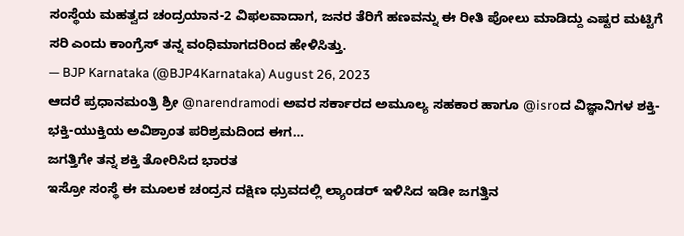ಸಂಸ್ಥೆಯ ಮಹತ್ವದ ಚಂದ್ರಯಾನ-2 ವಿಫಲವಾದಾಗ, ಜನರ ತೆರಿಗೆ ಹಣವನ್ನು ಈ ರೀತಿ ಪೋಲು ಮಾಡಿದ್ದು ಎಷ್ಟರ ಮಟ್ಟಿಗೆ ಸರಿ ಎಂದು ಕಾಂಗ್ರೆಸ್ ತನ್ನ ವಂಧಿಮಾಗದರಿಂದ ಹೇಳಿಸಿತ್ತು.
— BJP Karnataka (@BJP4Karnataka) August 26, 2023
ಆದರೆ ಪ್ರಧಾನಮಂತ್ರಿ ಶ್ರೀ @narendramodi ಅವರ ಸರ್ಕಾರದ ಅಮೂಲ್ಯ ಸಹಕಾರ ಹಾಗೂ @isroದ ವಿಜ್ಞಾನಿಗಳ ಶಕ್ತಿ-ಭಕ್ತಿ-ಯುಕ್ತಿಯ ಅವಿಶ್ರಾಂತ ಪರಿಶ್ರಮದಿಂದ ಈಗ…
ಜಗತ್ತಿಗೇ ತನ್ನ ಶಕ್ತಿ ತೋರಿಸಿದ ಭಾರತ
ಇಸ್ರೋ ಸಂಸ್ಥೆ ಈ ಮೂಲಕ ಚಂದ್ರನ ದಕ್ಷಿಣ ಧ್ರುವದಲ್ಲಿ ಲ್ಯಾಂಡರ್ ಇಳಿಸಿದ ಇಡೀ ಜಗತ್ತಿನ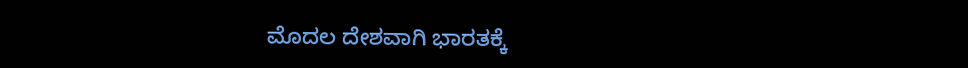ಮೊದಲ ದೇಶವಾಗಿ ಭಾರತಕ್ಕೆ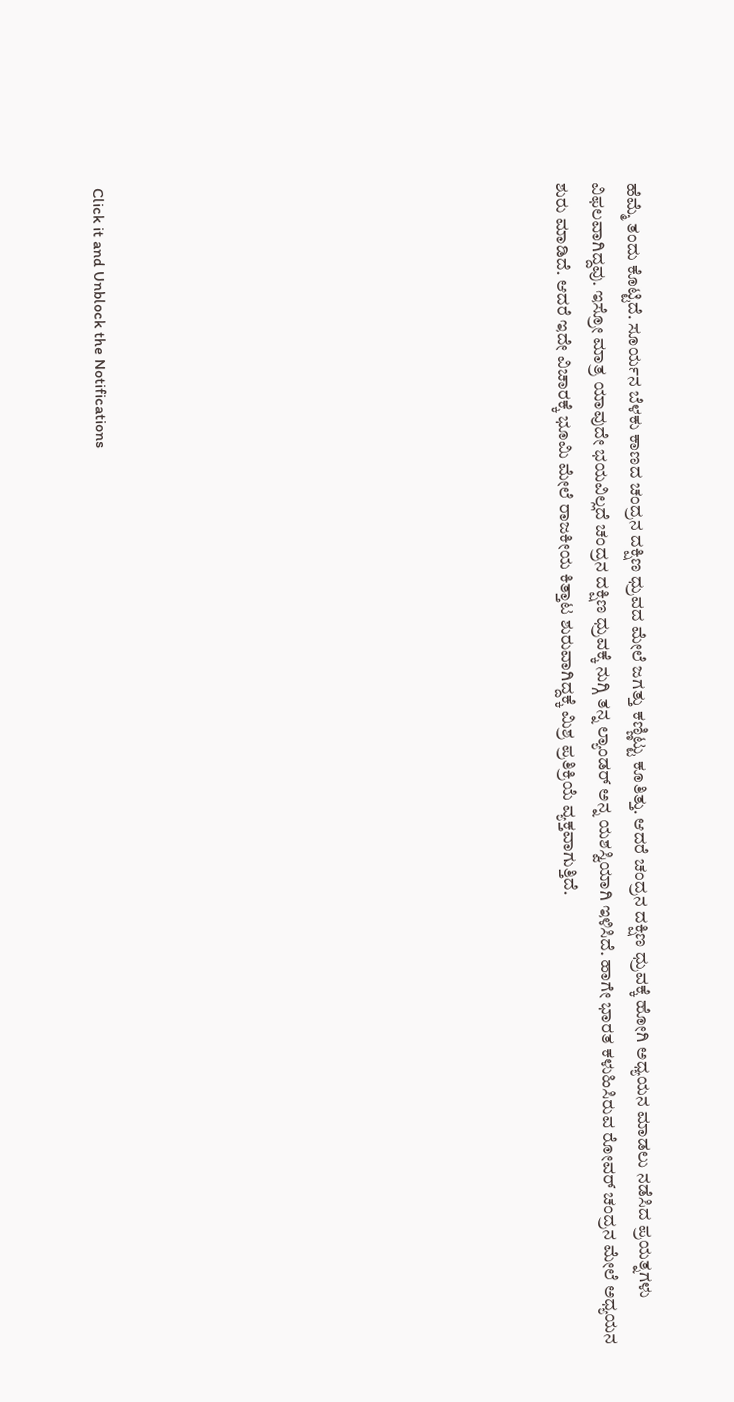ಹೆಮ್ಮೆ ತಂದು ಕೊಟ್ಟಿದೆ. ಸೂರ್ಯನ ಬೆಳಕು ಕಾಣದ ಚಂದ್ರನ ದಕ್ಷಿಣ ಧ್ರುವದ ಮೇಲೆ ಜಗತ್ತು ಕಣ್ಣಿಟ್ಟು ಕೂತಿತ್ತು. ಆದರೆ ಚಂದ್ರನ ದಕ್ಷಿಣ ಧ್ರುವಕ್ಕೆ ಹೋಗಿ ಅಧ್ಯಯನ ಮಾಡಲು ನಡೆಸಿದ ಪ್ರಯತ್ನಗಳು ವಿಫಲವಾಗಿದ್ದವು. ಇಸ್ರೋ ಮಾತ್ರ ಯಾವುದೇ ಭಯವಿಲ್ಲದೆ ಚಂದ್ರನ ದಕ್ಷಿಣ ಧ್ರುವಕ್ಕೆ ನುಗ್ಗಿ ತನ್ನ ಲ್ಯಾಂಡರ್ ಅನ್ನ ಯಶಸ್ವಿಯಾಗಿ ಇಳಿಸಿದೆ. ಹಾಗೇ ಭಾರತ ಕಳುಹಿಸಿರುವ ರೋವರ್ ಚಂದ್ರನ ಮೇಲೆ ಅಧ್ಯಯನ ಶುರು ಮಾಡಿದೆ. ಆದರೆ ಇದೇ ವಿಚಾರಕ್ಕೆ ಭೂಮಿ ಮೇಲೆ ರಾಜಕೀಯ ಕಿತ್ತಾಟ ಶುರುವಾಗಿದ್ದಕ್ಕೆ ಮಿಶ್ರ ಪ್ರತಿಕ್ರಿಯೆ ವ್ಯಕ್ತವಾಗುತ್ತಿದೆ.












Click it and Unblock the Notifications